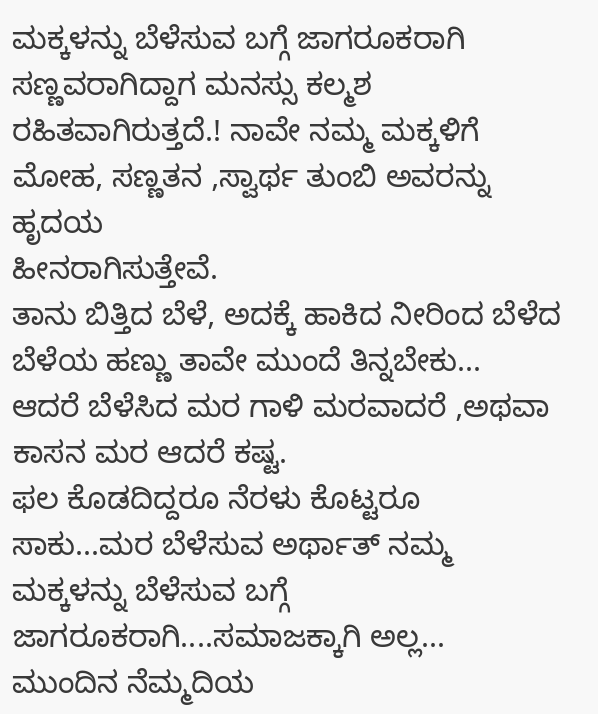ಮಕ್ಕಳನ್ನು ಬೆಳೆಸುವ ಬಗ್ಗೆ ಜಾಗರೂಕರಾಗಿ
ಸಣ್ಣವರಾಗಿದ್ದಾಗ ಮನಸ್ಸು ಕಲ್ಮಶ ರಹಿತವಾಗಿರುತ್ತದೆ.! ನಾವೇ ನಮ್ಮ ಮಕ್ಕಳಿಗೆ ಮೋಹ, ಸಣ್ಣತನ ,ಸ್ವಾರ್ಥ ತುಂಬಿ ಅವರನ್ನು ಹೃದಯ
ಹೀನರಾಗಿಸುತ್ತೇವೆ.
ತಾನು ಬಿತ್ತಿದ ಬೆಳೆ, ಅದಕ್ಕೆ ಹಾಕಿದ ನೀರಿಂದ ಬೆಳೆದ ಬೆಳೆಯ ಹಣ್ಣು ತಾವೇ ಮುಂದೆ ತಿನ್ನಬೇಕು...
ಆದರೆ ಬೆಳೆಸಿದ ಮರ ಗಾಳಿ ಮರವಾದರೆ ,ಅಥವಾ ಕಾಸನ ಮರ ಆದರೆ ಕಷ್ಟ.
ಫಲ ಕೊಡದಿದ್ದರೂ ನೆರಳು ಕೊಟ್ಟರೂ ಸಾಕು...ಮರ ಬೆಳೆಸುವ ಅರ್ಥಾತ್ ನಮ್ಮ ಮಕ್ಕಳನ್ನು ಬೆಳೆಸುವ ಬಗ್ಗೆ ಜಾಗರೂಕರಾಗಿ....ಸಮಾಜಕ್ಕಾಗಿ ಅಲ್ಲ...
ಮುಂದಿನ ನೆಮ್ಮದಿಯ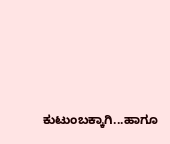ಕುಟುಂಬಕ್ಕಾಗಿ...ಹಾಗೂ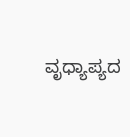ವೃಧ್ಯಾಪ್ಯದ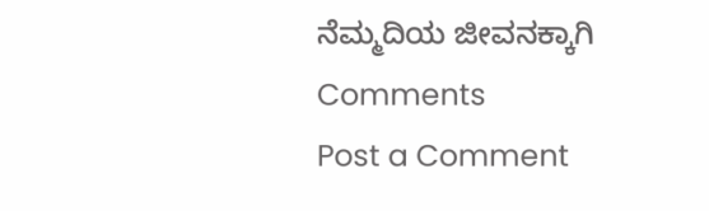ನೆಮ್ಮದಿಯ ಜೀವನಕ್ಕಾಗಿ
Comments
Post a Comment